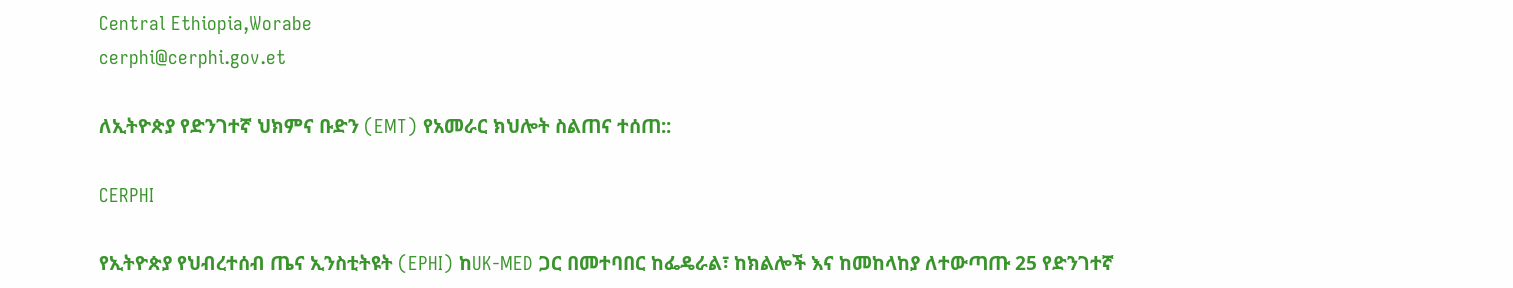Central Ethiopia,Worabe
cerphi@cerphi.gov.et

ለኢትዮጵያ የድንገተኛ ህክምና ቡድን (EMT) የአመራር ክህሎት ስልጠና ተሰጠ::

CERPHI

የኢትዮጵያ የህብረተሰብ ጤና ኢንስቲትዩት (EPHI) ከUK-MED ጋር በመተባበር ከፌዴራል፣ ከክልሎች እና ከመከላከያ ለተውጣጡ 25 የድንገተኛ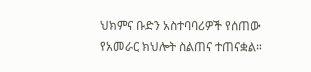ህክምና ቡድን አስተባባሪዎች የሰጠው የአመራር ክህሎት ስልጠና ተጠናቋል።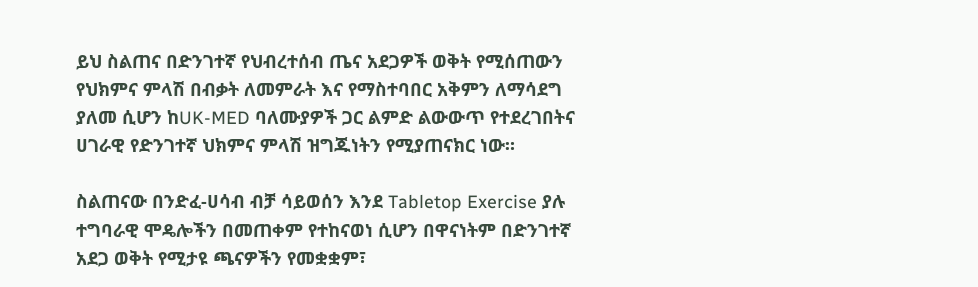ይህ ስልጠና በድንገተኛ የህብረተሰብ ጤና አደጋዎች ወቅት የሚሰጠውን የህክምና ምላሽ በብቃት ለመምራት እና የማስተባበር አቅምን ለማሳደግ ያለመ ሲሆን ከUK-MED ባለሙያዎች ጋር ልምድ ልውውጥ የተደረገበትና ሀገራዊ የድንገተኛ ህክምና ምላሽ ዝግጁነትን የሚያጠናክር ነው።

ስልጠናው በንድፈ-ሀሳብ ብቻ ሳይወሰን እንደ Tabletop Exercise ያሉ ተግባራዊ ሞዴሎችን በመጠቀም የተከናወነ ሲሆን በዋናነትም በድንገተኛ አደጋ ወቅት የሚታዩ ጫናዎችን የመቋቋም፣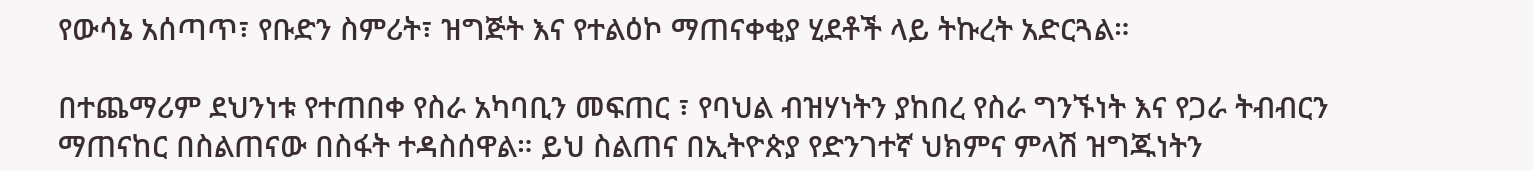የውሳኔ አሰጣጥ፣ የቡድን ስምሪት፣ ዝግጅት እና የተልዕኮ ማጠናቀቂያ ሂደቶች ላይ ትኩረት አድርጓል።

በተጨማሪም ደህንነቱ የተጠበቀ የስራ አካባቢን መፍጠር ፣ የባህል ብዝሃነትን ያከበረ የስራ ግንኙነት እና የጋራ ትብብርን ማጠናከር በስልጠናው በስፋት ተዳስሰዋል። ይህ ስልጠና በኢትዮጵያ የድንገተኛ ህክምና ምላሽ ዝግጁነትን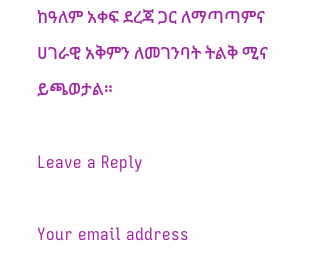ከዓለም አቀፍ ደረጃ ጋር ለማጣጣምና ሀገራዊ አቅምን ለመገንባት ትልቅ ሚና ይጫወታል።

Leave a Reply

Your email address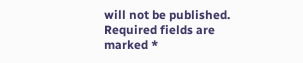will not be published. Required fields are marked *